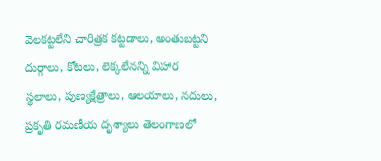వెలకట్టలేని చారిత్రక కట్టడాలు, అంతుబట్టని దుర్గాలు, కోటలు, లెక్కలేనన్ని విహార స్థలాలు, పుణ్యక్షేత్రాలు, ఆలయాలు, నదులు, ప్రకృతి రమణీయ దృశ్యాలు తెలంగాణలో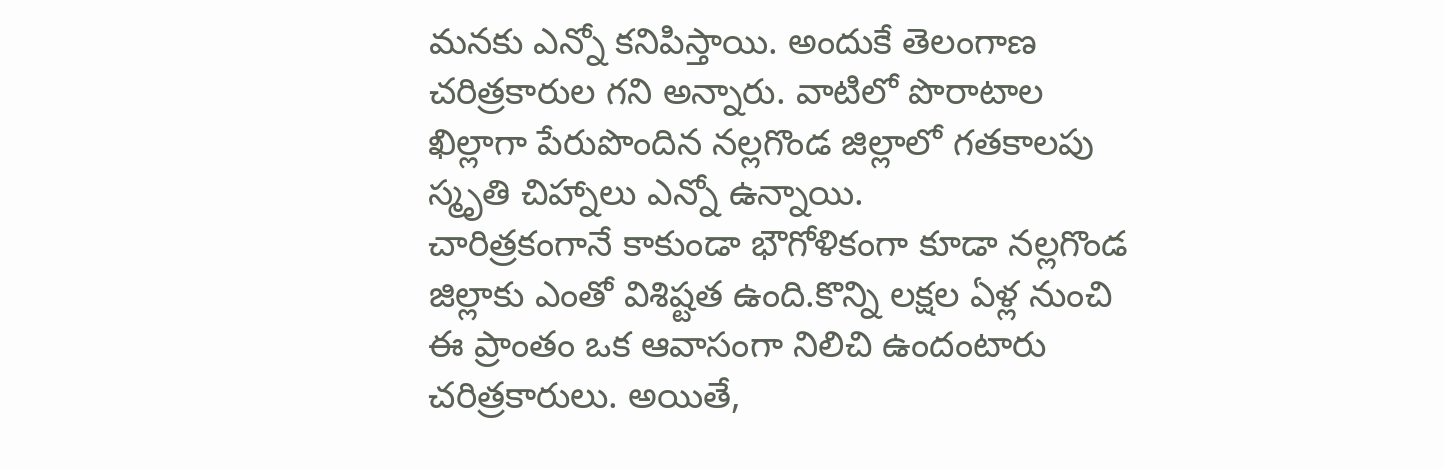మనకు ఎన్నో కనిపిస్తాయి. అందుకే తెలంగాణ చరిత్రకారుల గని అన్నారు. వాటిలో పొరాటాల ఖిల్లాగా పేరుపొందిన నల్లగొండ జిల్లాలో గతకాలపు స్మృతి చిహ్నాలు ఎన్నో ఉన్నాయి.
చారిత్రకంగానే కాకుండా భౌగోళికంగా కూడా నల్లగొండ జిల్లాకు ఎంతో విశిష్టత ఉంది.కొన్ని లక్షల ఏళ్ల నుంచి ఈ ప్రాంతం ఒక ఆవాసంగా నిలిచి ఉందంటారు చరిత్రకారులు. అయితే,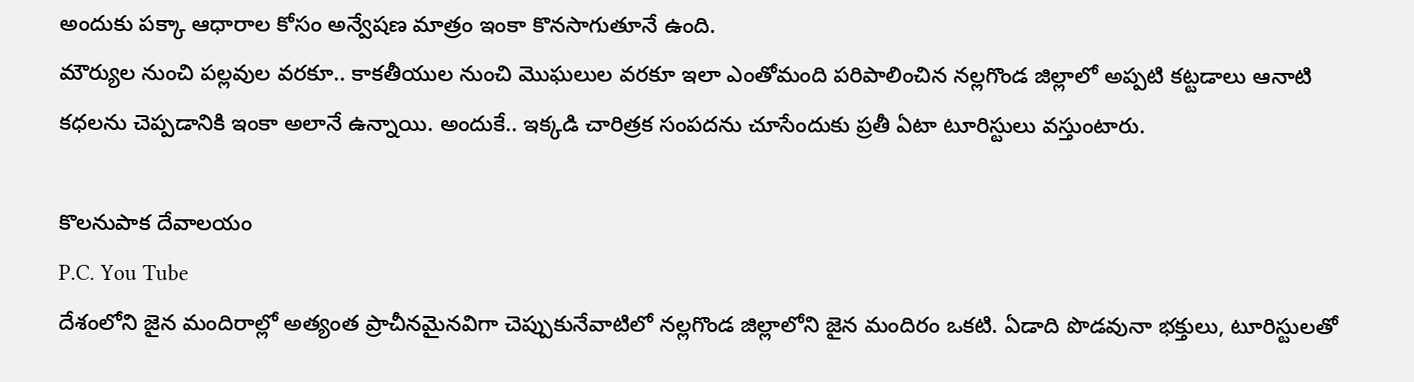అందుకు పక్కా ఆధారాల కోసం అన్వేషణ మాత్రం ఇంకా కొనసాగుతూనే ఉంది.
మౌర్యుల నుంచి పల్లవుల వరకూ.. కాకతీయుల నుంచి మొఘలుల వరకూ ఇలా ఎంతోమంది పరిపాలించిన నల్లగొండ జిల్లాలో అప్పటి కట్టడాలు ఆనాటి కధలను చెప్పడానికి ఇంకా అలానే ఉన్నాయి. అందుకే.. ఇక్కడి చారిత్రక సంపదను చూసేందుకు ప్రతీ ఏటా టూరిస్టులు వస్తుంటారు.

కొలనుపాక దేవాలయం
P.C. You Tube
దేశంలోని జైన మందిరాల్లో అత్యంత ప్రాచీనమైనవిగా చెప్పుకునేవాటిలో నల్లగొండ జిల్లాలోని జైన మందిరం ఒకటి. ఏడాది పొడవునా భక్తులు, టూరిస్టులతో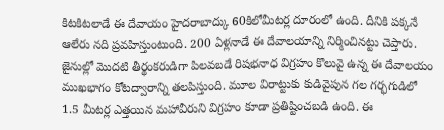కిటకిటలాడే ఈ దేవాయం హైదరాబాద్కు 60కిలోమీటర్ల దూరంలో ఉంది. దీనికి పక్కనే ఆలేరు నది ప్రవహిస్తుంటుంది. 200 ఏళ్లనాడే ఈ దేవాలయాన్ని నిర్మించినట్టు చెప్తారు. జైనుల్లో మొదటి తీర్థంకరుడిగా పిలవబడే రిషభనాధ విగ్రహం కొలువై ఉన్న ఈ దేవాలయం ముఖభాగం కోటద్వారాన్ని తలపిస్తుంది. మూల విరాట్టుకు కుడివైపున గల గర్భగుడిలో 1.5 మీటర్ల ఎత్తయిన మహావీరుని విగ్రహం కూడా ప్రతిష్టించబడి ఉంది. ఈ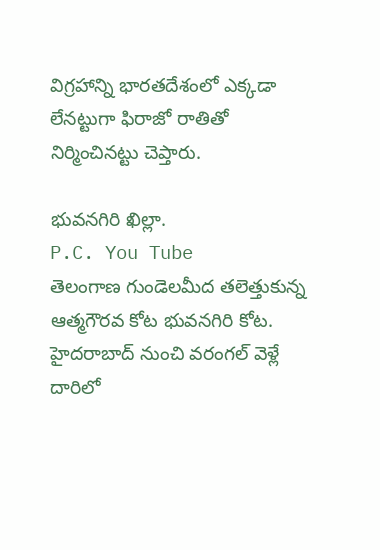విగ్రహాన్ని భారతదేశంలో ఎక్కడా లేనట్టుగా ఫిరాజో రాతితో నిర్మించినట్టు చెప్తారు.

భువనగిరి ఖిల్లా.
P.C. You Tube
తెలంగాణ గుండెలమీద తలెత్తుకున్న ఆత్మగౌరవ కోట భువనగిరి కోట. హైదరాబాద్ నుంచి వరంగల్ వెళ్లే దారిలో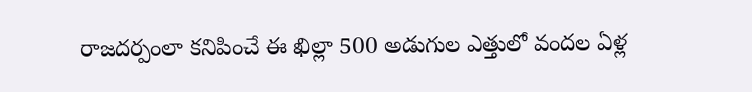రాజదర్పంలా కనిపించే ఈ ఖిల్లా 500 అడుగుల ఎత్తులో వందల ఏళ్ల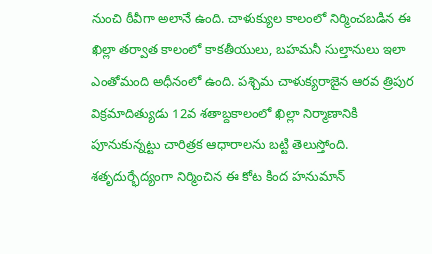నుంచి ఠీవీగా అలానే ఉంది. చాళుక్యుల కాలంలో నిర్మించబడిన ఈ ఖిల్లా తర్వాత కాలంలో కాకతీయులు, బహమనీ సుల్తానులు ఇలా ఎంతోమంది అధీనంలో ఉంది. పశ్చిమ చాళుక్యరాజైన ఆరవ త్రిపుర విక్రమాదిత్యుడు 12వ శతాబ్దకాలంలో ఖిల్లా నిర్మాణానికి పూనుకున్నట్టు చారిత్రక ఆధారాలను బట్టి తెలుస్తోంది. శతృదుర్భేద్యంగా నిర్మించిన ఈ కోట కింద హనుమాన్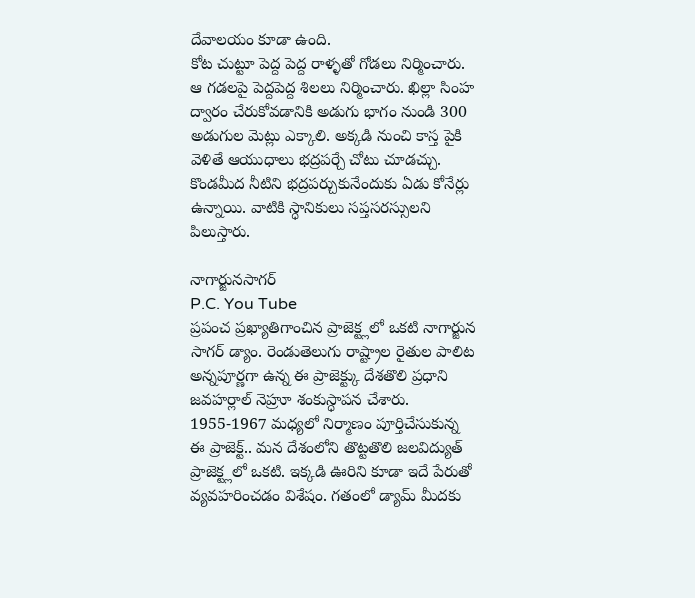దేవాలయం కూడా ఉంది.
కోట చుట్టూ పెద్ద పెద్ద రాళ్ళతో గోడలు నిర్మించారు. ఆ గడలపై పెద్దపెద్ద శిలలు నిర్మించారు. ఖిల్లా సింహ ద్వారం చేరుకోవడానికి అడుగు భాగం నుండి 300 అడుగుల మెట్లు ఎక్కాలి. అక్కడి నుంచి కాస్త పైకి వెళితే ఆయుధాలు భద్రపర్చే చోటు చూడచ్చు. కొండమీద నీటిని భద్రపర్చుకునేందుకు ఏడు కోనేర్లు ఉన్నాయి. వాటికి స్ధానికులు సప్తసరస్సులని పిలుస్తారు.

నాగార్జునసాగర్
P.C. You Tube
ప్రపంచ ప్రఖ్యాతిగాంచిన ప్రాజెక్ట్లలో ఒకటి నాగార్జున సాగర్ డ్యాం. రెండుతెలుగు రాష్ట్రాల రైతుల పాలిట అన్నపూర్ణగా ఉన్న ఈ ప్రాజెక్ట్కు దేశతొలి ప్రధాని జవహర్లాల్ నెహ్రూ శంకుస్ధాపన చేశారు. 1955-1967 మధ్యలో నిర్మాణం పూర్తిచేసుకున్న ఈ ప్రాజెక్ట్.. మన దేశంలోని తొట్టతొలి జలవిద్యుత్ ప్రాజెక్ట్లలో ఒకటి. ఇక్కడి ఊరిని కూడా ఇదే పేరుతో వ్యవహరించడం విశేషం. గతంలో డ్యామ్ మీదకు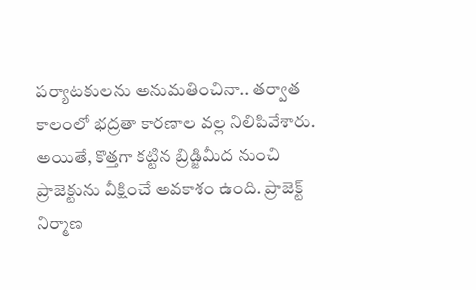పర్యాటకులను అనుమతించినా.. తర్వాత కాలంలో భద్రతా కారణాల వల్ల నిలిపివేశారు. అయితే, కొత్తగా కట్టిన బ్రిడ్జిమీద నుంచి ప్రాజెక్టును వీక్షించే అవకాశం ఉంది. ప్రాజెక్ట్ నిర్మాణ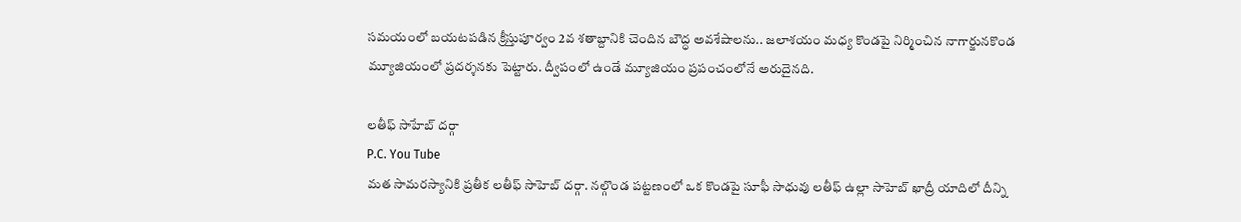సమయంలో బయటపడిన క్రీస్తుపూర్వం 2వ శతాబ్దానికి చెందిన బౌద్ధ అవశేషాలను.. జలాశయం మధ్య కొండపై నిర్మించిన నాగార్జునకొండ మ్యూజియంలో ప్రదర్శనకు పెట్టారు. ద్వీపంలో ఉండే మ్యూజియం ప్రపంచంలోనే అరుదైనది.

లతీఫ్ సాహేబ్ దర్గా
P.C. You Tube
మత సామరస్యానికి ప్రతీక లతీఫ్ సాహెబ్ దర్గా. నల్గొండ పట్టణంలో ఒక కొండపై సూఫీ సాధువు లతీఫ్ ఉల్లా సాహెబ్ ఖాద్రీ యాదిలో దీన్ని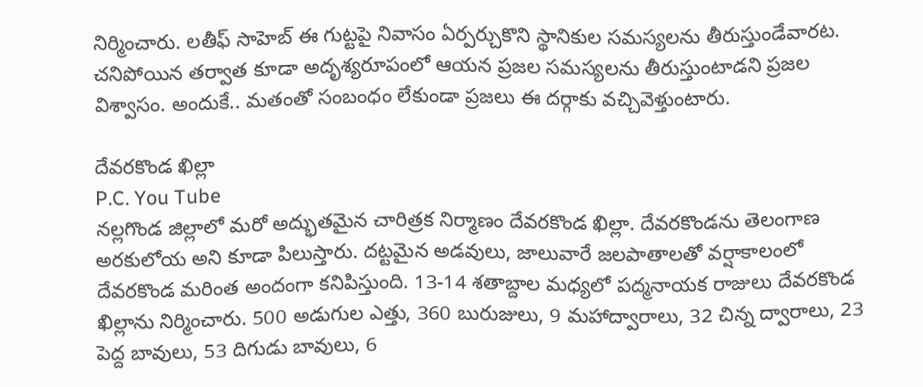నిర్మించారు. లతీఫ్ సాహెబ్ ఈ గుట్టపై నివాసం ఏర్పర్చుకొని స్థానికుల సమస్యలను తీరుస్తుండేవారట. చనిపోయిన తర్వాత కూడా అదృశ్యరూపంలో ఆయన ప్రజల సమస్యలను తీరుస్తుంటాడని ప్రజల విశ్వాసం. అందుకే.. మతంతో సంబంధం లేకుండా ప్రజలు ఈ దర్గాకు వచ్చివెళ్తుంటారు.

దేవరకొండ ఖిల్లా
P.C. You Tube
నల్లగొండ జిల్లాలో మరో అద్భుతమైన చారిత్రక నిర్మాణం దేవరకొండ ఖిల్లా. దేవరకొండను తెలంగాణ అరకులోయ అని కూడా పిలుస్తారు. దట్టమైన అడవులు, జాలువారే జలపాతాలతో వర్షాకాలంలో దేవరకొండ మరింత అందంగా కనిపిస్తుంది. 13-14 శతాబ్దాల మధ్యలో పద్మనాయక రాజులు దేవరకొండ ఖిల్లాను నిర్మించారు. 500 అడుగుల ఎత్తు, 360 బురుజులు, 9 మహాద్వారాలు, 32 చిన్న ద్వారాలు, 23 పెద్ద బావులు, 53 దిగుడు బావులు, 6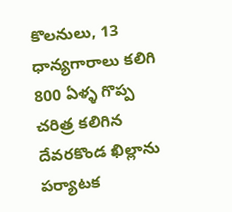కొలనులు, 13 ధాన్యగారాలు కలిగి 800 ఏళ్ళ గొప్ప చరిత్ర కలిగిన దేవరకొండ ఖిల్లాను పర్యాటక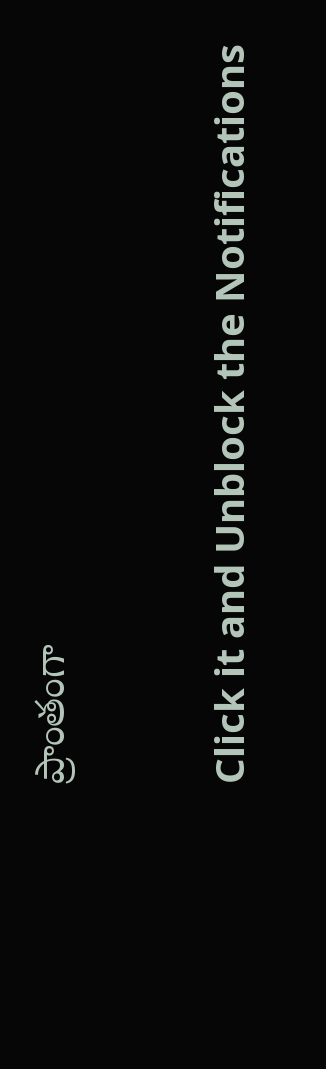ప్రాంతంగా



Click it and Unblock the Notifications